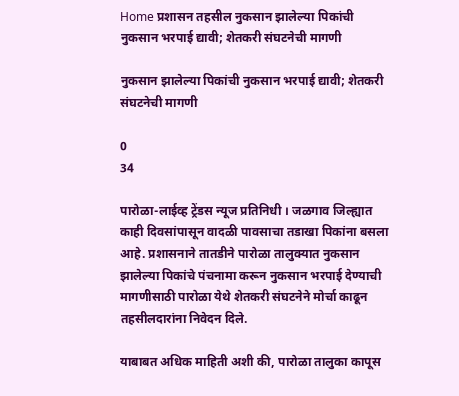Home प्रशासन तहसील नुकसान झालेल्या पिकांची नुकसान भरपाई द्यावी; शेतकरी संघटनेची मागणी

नुकसान झालेल्या पिकांची नुकसान भरपाई द्यावी; शेतकरी संघटनेची मागणी

0
34

पारोळा-लाईव्ह ट्रेंडस न्यूज प्रतिनिधी । जळगाव जिल्ह्यात काही दिवसांपासून वादळी पावसाचा तडाखा पिकांना बसला आहे. प्रशासनाने तातडीने पारोळा तालुक्यात नुकसान झालेल्या पिकांचे पंचनामा करून नुकसान भरपाई देण्याची मागणीसाठी पारोळा येथे शेतकरी संघटनेने मोर्चा काढून तहसीलदारांना निवेदन दिले.

याबाबत अधिक माहिती अशी की, पारोळा तालुका कापूस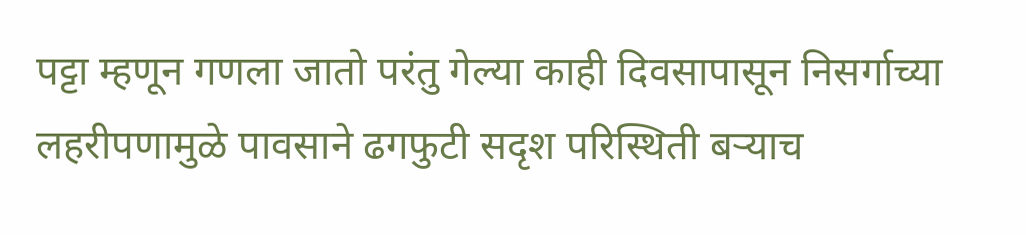पट्टा म्हणून गणला जातो परंतु गेल्या काही दिवसापासून निसर्गाच्या लहरीपणामुळे पावसाने ढगफुटी सदृश परिस्थिती बऱ्याच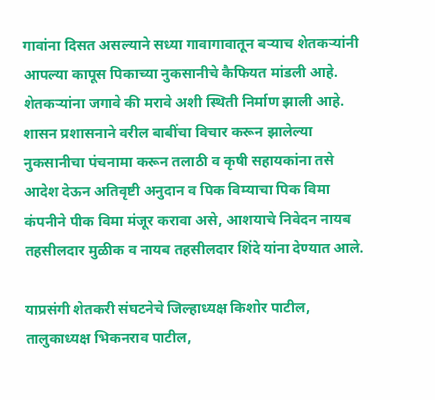गावांना दिसत असल्याने सध्या गावागावातून बऱ्याच शेतकऱ्यांनी आपल्या कापूस पिकाच्या नुकसानीचे कैफियत मांडली आहे. शेतकऱ्यांना जगावे की मरावे अशी स्थिती निर्माण झाली आहे. शासन प्रशासनाने वरील बाबींचा विचार करून झालेल्या नुकसानीचा पंचनामा करून तलाठी व कृषी सहायकांना तसे आदेश देऊन अतिवृष्टी अनुदान व पिक विम्याचा पिक विमा कंपनीने पीक विमा मंजूर करावा असे, आशयाचे निवेदन नायब तहसीलदार मुळीक व नायब तहसीलदार शिंदे यांना देण्यात आले.

याप्रसंगी शेतकरी संघटनेचे जिल्हाध्यक्ष किशोर पाटील, तालुकाध्यक्ष भिकनराव पाटील,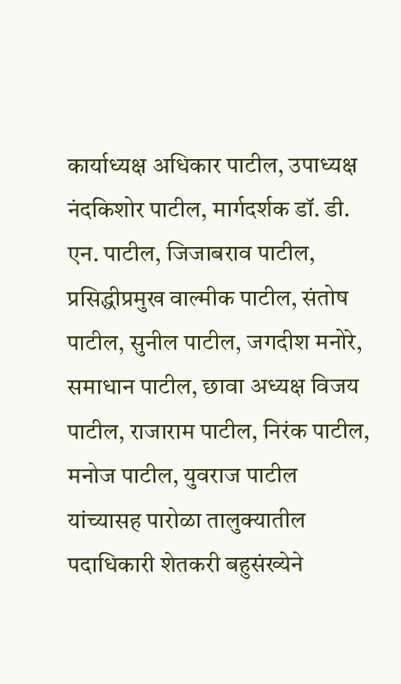कार्याध्यक्ष अधिकार पाटील, उपाध्यक्ष नंदकिशोर पाटील, मार्गदर्शक डॉ. डी. एन. पाटील, जिजाबराव पाटील, प्रसिद्धीप्रमुख वाल्मीक पाटील, संतोष पाटील, सुनील पाटील, जगदीश मनोरे, समाधान पाटील, छावा अध्यक्ष विजय पाटील, राजाराम पाटील, निरंक पाटील, मनोज पाटील, युवराज पाटील यांच्यासह पारोळा तालुक्यातील पदाधिकारी शेतकरी बहुसंख्येने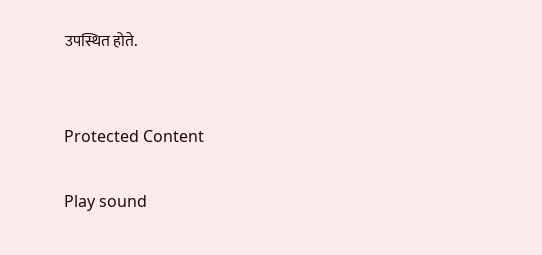उपस्थित होते.


Protected Content

Play sound